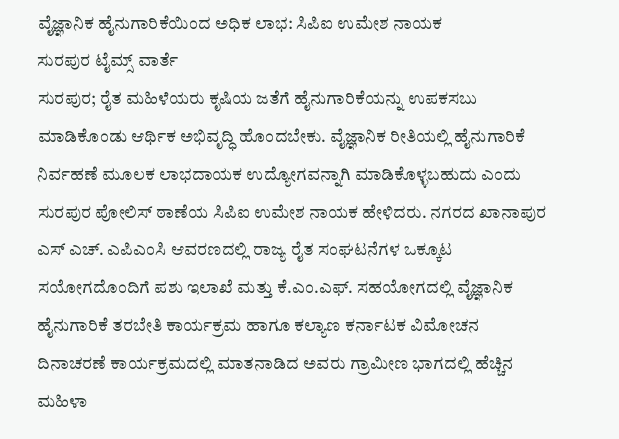ವೈಜ್ಞಾನಿಕ ಹೈನುಗಾರಿಕೆಯಿಂದ ಅಧಿಕ ಲಾಭ: ಸಿಪಿಐ ಉಮೇಶ ನಾಯಕ
ಸುರಪುರ ಟೈಮ್ಸ್ ವಾರ್ತೆ
ಸುರಪುರ; ರೈತ ಮಹಿಳೆಯರು ಕೃಷಿಯ ಜತೆಗೆ ಹೈನುಗಾರಿಕೆಯನ್ನು ಉಪಕಸಬು ಮಾಡಿಕೊಂಡು ಆರ್ಥಿಕ ಅಭಿವೃದ್ಧಿ ಹೊಂದಬೇಕು. ವೈಜ್ಞಾನಿಕ ರೀತಿಯಲ್ಲಿ ಹೈನುಗಾರಿಕೆ ನಿರ್ವಹಣೆ ಮೂಲಕ ಲಾಭದಾಯಕ ಉದ್ಯೋಗವನ್ನಾಗಿ ಮಾಡಿಕೊಳ್ಳಬಹುದು ಎಂದು ಸುರಪುರ ಪೋಲಿಸ್ ಠಾಣೆಯ ಸಿಪಿಐ ಉಮೇಶ ನಾಯಕ ಹೇಳಿದರು. ನಗರದ ಖಾನಾಪುರ ಎಸ್ ಎಚ್. ಎಪಿಎಂಸಿ ಆವರಣದಲ್ಲಿ ರಾಜ್ಯ ರೈತ ಸಂಘಟನೆಗಳ ಒಕ್ಕೂಟ ಸಯೋಗದೊಂದಿಗೆ ಪಶು ಇಲಾಖೆ ಮತ್ತು ಕೆ.ಎಂ.ಎಫ್. ಸಹಯೋಗದಲ್ಲಿ ವೈಜ್ಞಾನಿಕ ಹೈನುಗಾರಿಕೆ ತರಬೇತಿ ಕಾರ್ಯಕ್ರಮ ಹಾಗೂ ಕಲ್ಯಾಣ ಕರ್ನಾಟಕ ವಿಮೋಚನ ದಿನಾಚರಣೆ ಕಾರ್ಯಕ್ರಮದಲ್ಲಿ ಮಾತನಾಡಿದ ಅವರು ಗ್ರಾಮೀಣ ಭಾಗದಲ್ಲಿ ಹೆಚ್ಚಿನ ಮಹಿಳಾ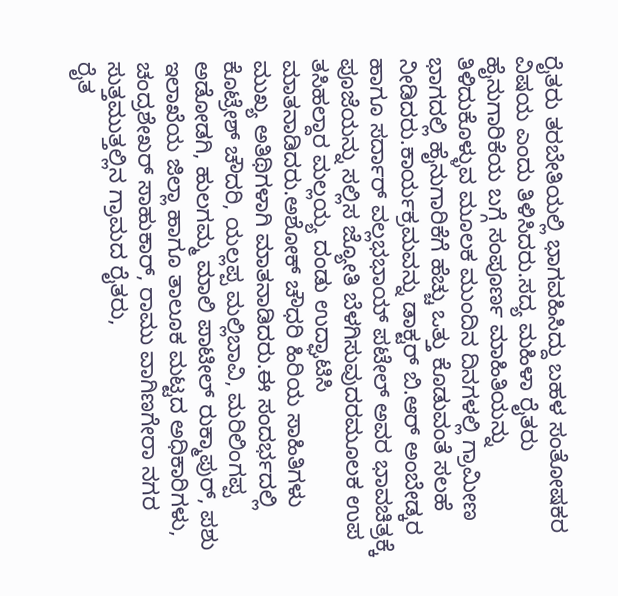ರೈತರು ತರಬೇತಿಯಲ್ಲಿ ಭಾಗವಹಿಸಿದ್ದು ಬಹಳ ಸಂತೋಷಕರ ವಿಷಯ ಎಂದು ತಿಳಿಸಿದರು.ಸದ್ಯ ಮಹಿಳಾ ರೈತರು ಹೈನುಗಾರಿಕೆಯ ಬಗ್ಗೆ ಸಂಪೂರ್ಣ ಮಾಹಿತಿಯನ್ನು ತಿಳಿದುಕೊಳ್ಳುವ ಮೂಲಕ ಮುಂದಿನ ದಿನಗಳಲ್ಲಿ ಗ್ರಾಮೀಣ ಭಾಗದಲ್ಲಿ ಹೈನುಗಾರಿಕೆಗೆ ಹೆಚ್ಚು ಒತ್ತು ಕೊಡುವಂತೆ ಸಲಹೆ ನೀಡಿದರು.ಕಾರ್ಯಕ್ರಮವನ್ನು ಡಾಕ್ಟರ್ ಬಿ.ಆರ್ ಅಂಬೇಡ್ಕರ ಹಾಗೂ ಸರ್ದಾರ್ ವಲ್ಲಭಭಾಯ್ ಪಟೇಲ್ ಅವರ ಭಾವಚಿತ್ರಕ್ಕೆ ಪೂಜೆಯನ್ನು ಸಲ್ಲಿಸ ಜ್ಯೋತಿ ಬೆಳಗಿಸುವುದರಮೂಲಕ ಉಪ ತಸಿಹಲ್ದಾರ ಮಲ್ಲಯ್ಯ ದಂಡು ಉದ್ಘಾಟಿಸಿ ಮಾತನಾಡಿದರು.ಅಶೋಕ್ ಚೌಧರಿ ಹಿರಿಯ ಸಾಹಿತಿಗಳು ಮುಖ್ಯ ಅತಿಥಿಗಳಾಗಿ ಮಾತನಾಡಿದರು.ಈ ಸಂದರ್ಭದಲ್ಲಿ ಕೊಟ್ರೇಶ್ ಚೌದರಿ, ಯಲ್ಲಪ್ಪ ಮಲ್ಲಿಬಾವಿ, ಮರಿಲಿಂಗಪ್ಪ ಅಡೋಡಗಿ, ಹುಲಗಮ್ಮ ಮಾಲಿ ಪಾಟೀಲ್ ರುಕ್ಮಾಪುರ್, ಪಶು ಇಲಾಖೆಯ ಜಿಲ್ಲಾ ಹಾಗೂ ತಾಲೂಕ ಮಟ್ಟದ ಅಧಿಕಾರಿಗಳು, ಚಂದ್ರಶೇಖರ್ ಸಾಹುಕಾರ್, ರಾಮು ವಾಗಿಣಗೇರಾ ನಗರ ಸುತ್ತಮುತ್ತಲ್ಲಿನ ಗ್ರಾಮದ ರೈತರು,
ರೈತ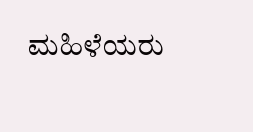ಮಹಿಳೆಯರು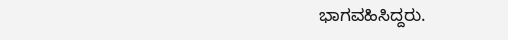ಭಾಗವಹಿಸಿದ್ದರು.